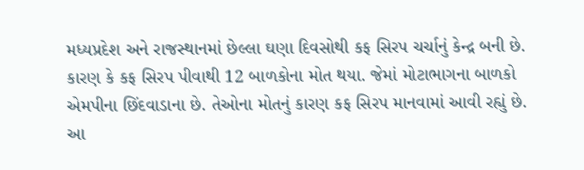મધ્યપ્રદેશ અને રાજસ્થાનમાં છેલ્લા ઘણા દિવસોથી કફ સિરપ ચર્ચાનું કેન્દ્ર બની છે. કારણ કે કફ સિરપ પીવાથી 12 બાળકોના મોત થયા. જેમાં મોટાભાગના બાળકો એમપીના છિંદવાડાના છે. તેઓના મોતનું કારણ કફ સિરપ માનવામાં આવી રહ્યું છે. આ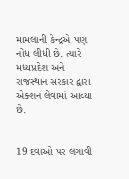મામલાની કેન્દ્રએ પણ નોંધ લીધી છે. ત્યારે મધ્યપ્રદેશ અને રાજસ્થાન સરકાર દ્વારા એક્શન લેવામાં આવ્યા છે.


19 દવાઓ પર લગાવી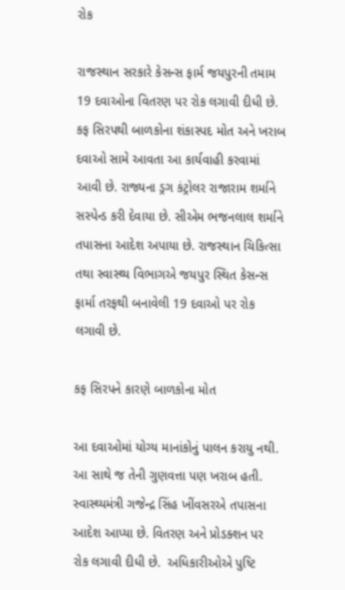રોક

રાજસ્થાન સરકારે કેસન્સ ફાર્મ જયપુરની તમામ 19 દવાઓના વિતરણ પર રોક લગાવી દીધી છે. કફ સિરપથી બાળકોના શંકાસ્પદ મોત અને ખરાબ દવાઓ સામે આવતા આ કાર્યવાહી કરવામાં આવી છે. રાજ્યના ડ્રગ કંટ્રોલર રાજારામ શર્માને સસ્પેન્ડ કરી દેવાયા છે. સીએમ ભજનલાલ શર્માને તપાસના આદેશ અપાયા છે. રાજસ્થાન ચિકિત્સા તથા સ્વાસ્થ્ય વિભાગએ જયપુર સ્થિત કેસન્સ ફાર્મા તરફથી બનાવેલી 19 દવાઓ પર રોક લગાવી છે.

કફ સિરપને કારણે બાળકોના મોત

આ દવાઓમાં યોગ્ય માનાંકોનું પાલન કરાયુ નથી. આ સાથે જ તેની ગુણવત્તા પણ ખરાબ હતી. સ્વાસ્થ્યમંત્રી ગજેન્દ્ર સિંહ ખીંવસરએ તપાસના આદેશ આપ્યા છે. વિતરણ અને પ્રોડક્શન પર રોક લગાવી દીધી છે.  અધિકારીઓએ પુષ્ટિ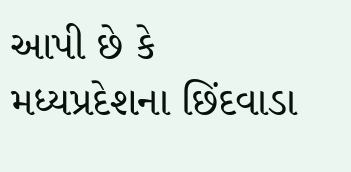આપી છે કે મધ્યપ્રદેશના છિંદવાડા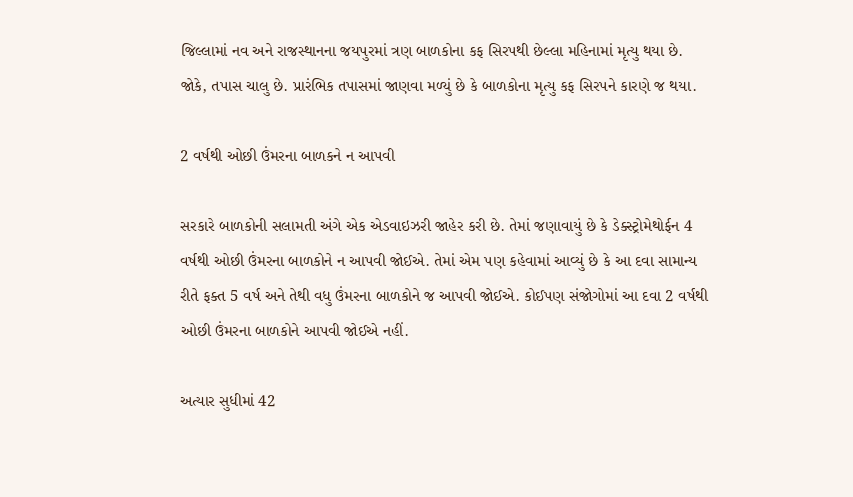જિલ્લામાં નવ અને રાજસ્થાનના જયપુરમાં ત્રણ બાળકોના કફ સિરપથી છેલ્લા મહિનામાં મૃત્યુ થયા છે. જોકે, તપાસ ચાલુ છે. પ્રારંભિક તપાસમાં જાણવા મળ્યું છે કે બાળકોના મૃત્યુ કફ સિરપને કારણે જ થયા.

2 વર્ષથી ઓછી ઉંમરના બાળકને ન આપવી

સરકારે બાળકોની સલામતી અંગે એક એડવાઇઝરી જાહેર કરી છે. તેમાં જણાવાયું છે કે ડેક્સ્ટ્રોમેથોર્ફન 4 વર્ષથી ઓછી ઉંમરના બાળકોને ન આપવી જોઈએ. તેમાં એમ પણ કહેવામાં આવ્યું છે કે આ દવા સામાન્ય રીતે ફક્ત 5 વર્ષ અને તેથી વધુ ઉંમરના બાળકોને જ આપવી જોઈએ. કોઈપણ સંજોગોમાં આ દવા 2 વર્ષથી ઓછી ઉંમરના બાળકોને આપવી જોઈએ નહીં.

અત્યાર સુધીમાં 42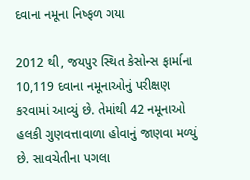દવાના નમૂના નિષ્ફળ ગયા

2012 થી, જયપુર સ્થિત કેસોન્સ ફાર્માના 10,119 દવાના નમૂનાઓનું પરીક્ષણ કરવામાં આવ્યું છે. તેમાંથી 42 નમૂનાઓ હલકી ગુણવત્તાવાળા હોવાનું જાણવા મળ્યું છે. સાવચેતીના પગલા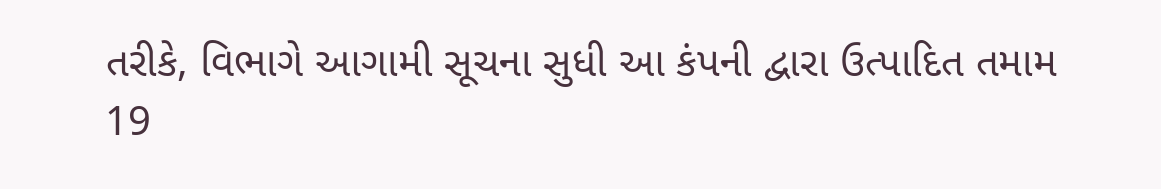તરીકે, વિભાગે આગામી સૂચના સુધી આ કંપની દ્વારા ઉત્પાદિત તમામ 19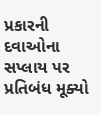પ્રકારની દવાઓના સપ્લાય પર પ્રતિબંધ મૂક્યો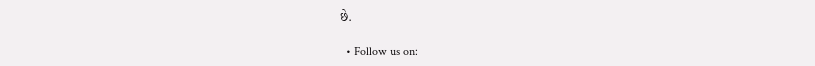છે.

  • Follow us on: